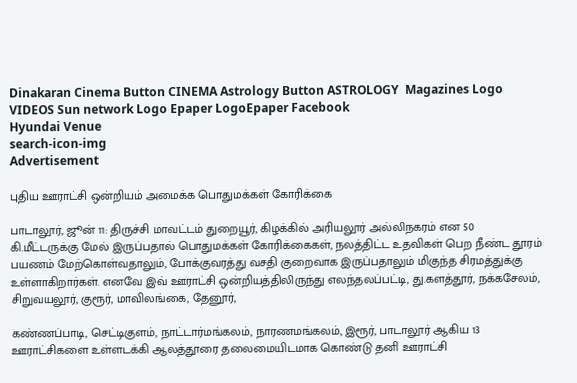Dinakaran Cinema Button CINEMA Astrology Button ASTROLOGY  Magazines Logo VIDEOS Sun network Logo Epaper LogoEpaper Facebook
Hyundai Venue
search-icon-img
Advertisement

புதிய ஊராட்சி ஒன்றியம் அமைக்க பொதுமக்கள் கோரிக்கை

பாடாலூர், ஜூன் 11: திருச்சி மாவட்டம் துறையூர், கிழக்கில் அரியலூர் அல்லிநகரம் என 50 கி.மீட்டருக்கு மேல் இருப்பதால் பொதுமக்கள் கோரிக்கைகள், நலத்திட்ட உதவிகள் பெற நீண்ட தூரம் பயணம் மேற்கொள்வதாலும், போக்குவரத்து வசதி குறைவாக இருப்பதாலும் மிகுந்த சிரமத்துக்கு உள்ளாகிறார்கள். எனவே இவ் ஊராட்சி ஒன்றியத்திலிருந்து எலந்தலப்பட்டி, து.களத்தூர், நக்கசேலம், சிறுவயலூர், குரூர், மாவிலங்கை, தேனூர்,

கண்ணப்பாடி, செட்டிகுளம், நாட்டார்மங்கலம், நாரணமங்கலம், இரூர், பாடாலூர் ஆகிய 13 ஊராட்சிகளை உள்ளடக்கி ஆலத்தூரை தலைமையிடமாக கொண்டு தனி ஊராட்சி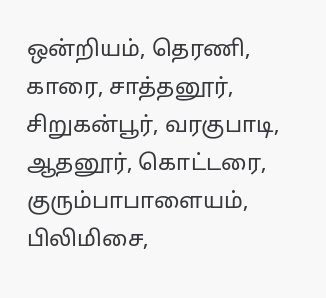ஒன்றியம், தெரணி, காரை, சாத்தனூர், சிறுகன்பூர், வரகுபாடி, ஆதனூர், கொட்டரை, குரும்பாபாளையம், பிலிமிசை,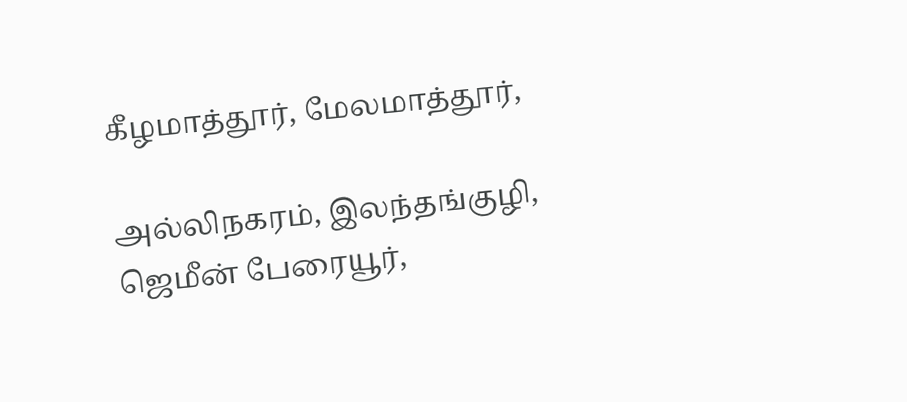கீழமாத்தூர், மேலமாத்தூர்,

அல்லிநகரம், இலந்தங்குழி, ஜெமீன் பேரையூர்,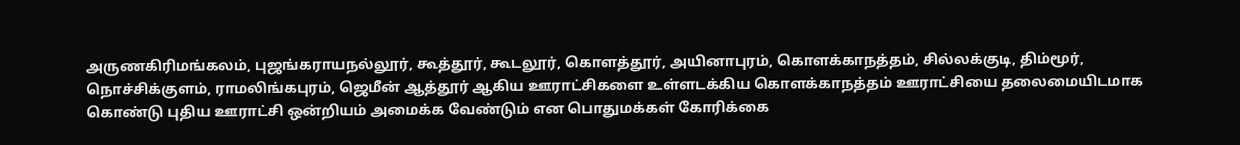அருணகிரிமங்கலம், புஜங்கராயநல்லூர், கூத்தூர், கூடலூர், கொளத்தூர், அயினாபுரம், கொளக்காநத்தம், சில்லக்குடி, திம்மூர், நொச்சிக்குளம், ராமலிங்கபுரம், ஜெமீன் ஆத்தூர் ஆகிய ஊராட்சிகளை உள்ளடக்கிய கொளக்காநத்தம் ஊராட்சியை தலைமையிடமாக கொண்டு புதிய ஊராட்சி ஒன்றியம் அமைக்க வேண்டும் என பொதுமக்கள் கோரிக்கை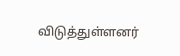விடுத்துள்ளனர்